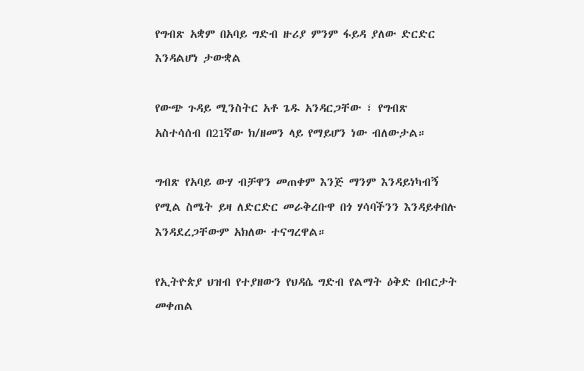የግብጽ አቋም በአባይ ግድብ ዙሪያ ምንም ፋይዳ ያለው ድርድር እንዳልሆነ ታውቋል

የውጭ ጉዳይ ሚንስትር አቶ ጌዱ አንዳርጋቸው ፣ የግብጽ አስተሳሰብ በ21ኛው ክ/ዘመን ላይ የማይሆን ነው ብለውታል።

ግብጽ የአባይ ውሃ ብቻዋን መጠቀም እንጅ ማንም እንዳይነካብኝ የሚል ስሜት ይዛ ለድርድር መራቅረቡዋ በጎ ሃሳባችንን እንዳይቀበሉ እንዳደረጋቸውም አክለው ተናግረዋል።

የኢትዮጵያ ህዝብ የተያዘውን የህዳሴ ግድብ የልማት ዕቅድ በብርታት መቀጠል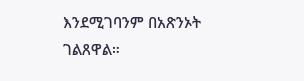እንደሚገባንም በአጽንኦት ገልጸዋል።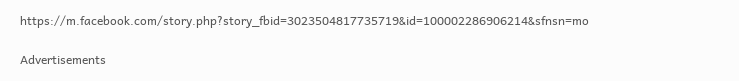https://m.facebook.com/story.php?story_fbid=3023504817735719&id=100002286906214&sfnsn=mo

Advertisements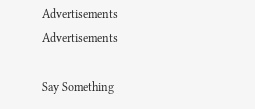Advertisements
Advertisements

Say Something